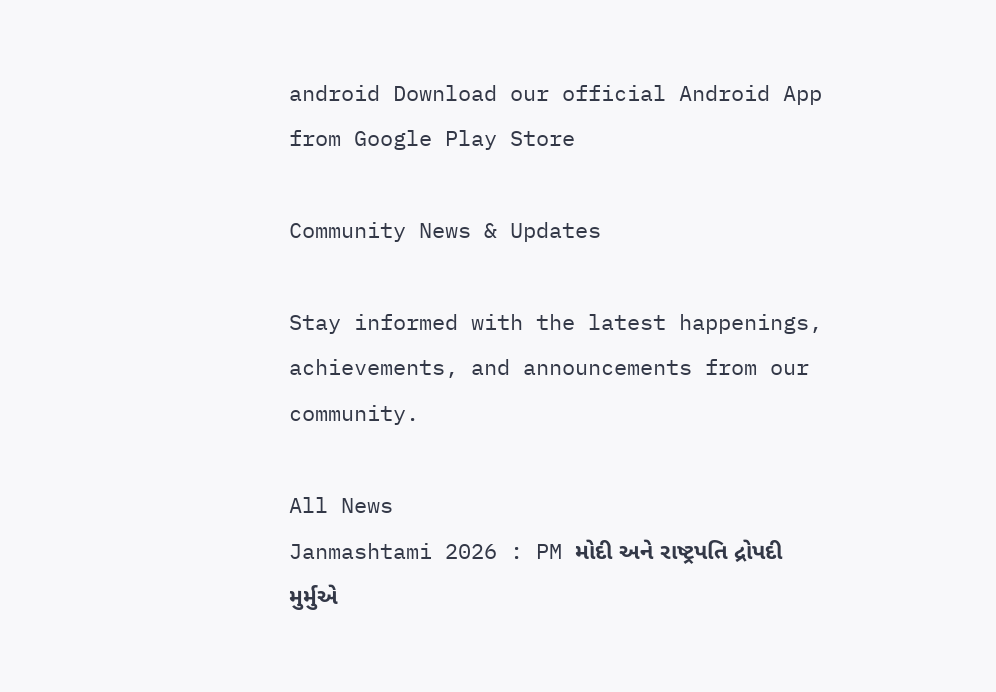android Download our official Android App from Google Play Store

Community News & Updates

Stay informed with the latest happenings, achievements, and announcements from our community.

All News
Janmashtami 2026 : PM મોદી અને રાષ્ટ્રપતિ દ્રોપદી મુર્મુએ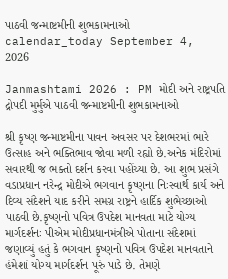પાઠવી જન્માષ્ટમીની શુભકામનાઓ
calendar_today September 4, 2026

Janmashtami 2026 : PM મોદી અને રાષ્ટ્રપતિ દ્રોપદી મુર્મુએ પાઠવી જન્માષ્ટમીની શુભકામનાઓ

શ્રી કૃષ્ણ જન્માષ્ટમીના પાવન અવસર પર દેશભરમાં ભારે ઉત્સાહ અને ભક્તિભાવ જોવા મળી રહ્યો છે.અનેક મંદિરોમાં સવારથી જ ભક્તો દર્શન કરવા પહોંચ્યા છે. આ શુભ પ્રસંગે વડાપ્રધાન નરેન્દ્ર મોદીએ ભગવાન કૃષ્ણના નિઃસ્વાર્થ કાર્ય અને દિવ્ય સંદેશને યાદ કરીને સમગ્ર રાષ્ટ્રને હાર્દિક શુભેચ્છાઓ પાઠવી છે.કૃષ્ણનો પવિત્ર ઉપદેશ માનવતા માટે યોગ્ય માર્ગદર્શનઃ પીએમ મોદીપ્રધાનમંત્રીએ પોતાના સંદેશમાં જણાવ્યું હતું કે ભગવાન કૃષ્ણનો પવિત્ર ઉપદેશ માનવતાને હંમેશાં યોગ્ય માર્ગદર્શન પૂરું પાડે છે. તેમણે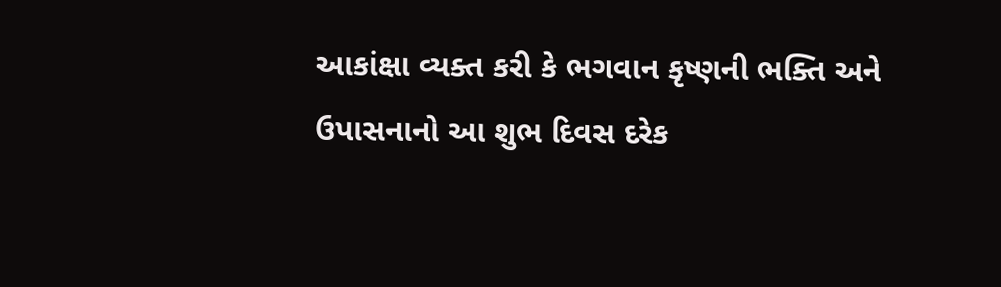આકાંક્ષા વ્યક્ત કરી કે ભગવાન કૃષ્ણની ભક્તિ અને ઉપાસનાનો આ શુભ દિવસ દરેક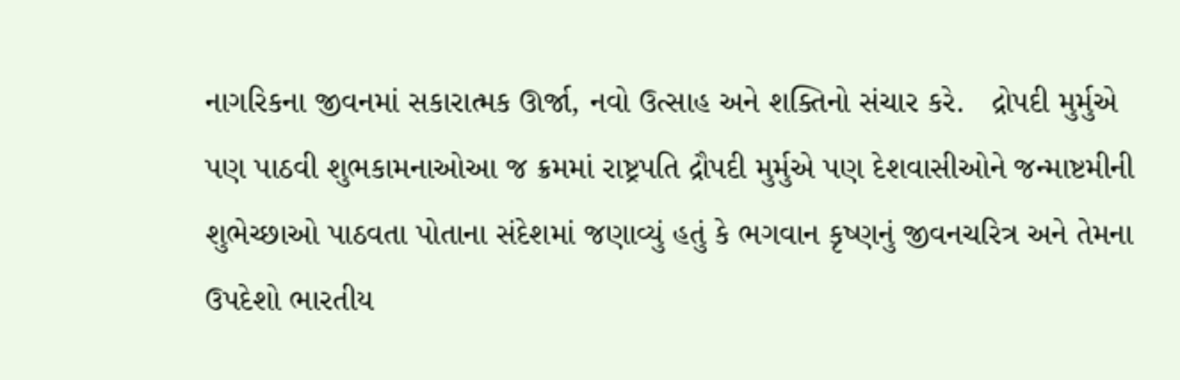નાગરિકના જીવનમાં સકારાત્મક ઊર્જા, નવો ઉત્સાહ અને શક્તિનો સંચાર કરે.   દ્રોપદી મુર્મુએ પણ પાઠવી શુભકામનાઓઆ જ ક્રમમાં રાષ્ટ્રપતિ દ્રૌપદી મુર્મુએ પણ દેશવાસીઓને જન્માષ્ટમીની શુભેચ્છાઓ પાઠવતા પોતાના સંદેશમાં જણાવ્યું હતું કે ભગવાન કૃષ્ણનું જીવનચરિત્ર અને તેમના ઉપદેશો ભારતીય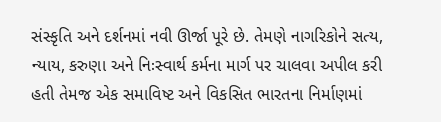સંસ્કૃતિ અને દર્શનમાં નવી ઊર્જા પૂરે છે. તેમણે નાગરિકોને સત્ય, ન્યાય, કરુણા અને નિઃસ્વાર્થ કર્મના માર્ગ પર ચાલવા અપીલ કરી હતી તેમજ એક સમાવિષ્ટ અને વિકસિત ભારતના નિર્માણમાં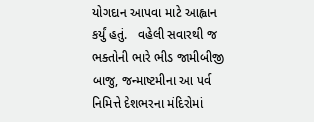યોગદાન આપવા માટે આહ્વાન કર્યું હતું.   વહેલી સવારથી જ ભક્તોની ભારે ભીડ જામીબીજી બાજુ, જન્માષ્ટમીના આ પર્વ નિમિત્તે દેશભરના મંદિરોમાં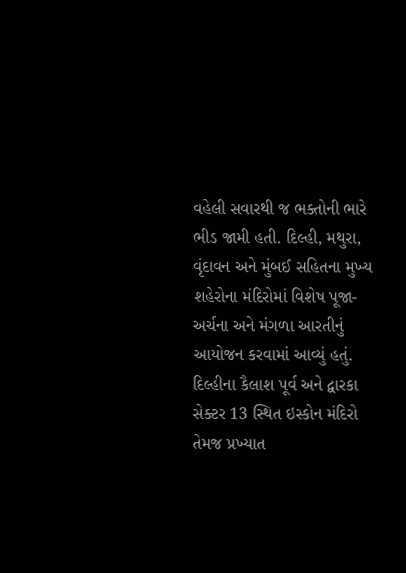વહેલી સવારથી જ ભક્તોની ભારે ભીડ જામી હતી. દિલ્હી, મથુરા, વૃંદાવન અને મુંબઈ સહિતના મુખ્ય શહેરોના મંદિરોમાં વિશેષ પૂજા-અર્ચના અને મંગળા આરતીનું આયોજન કરવામાં આવ્યું હતું. દિલ્હીના કૈલાશ પૂર્વ અને દ્વારકા સેક્ટર 13 સ્થિત ઇસ્કોન મંદિરો તેમજ પ્રખ્યાત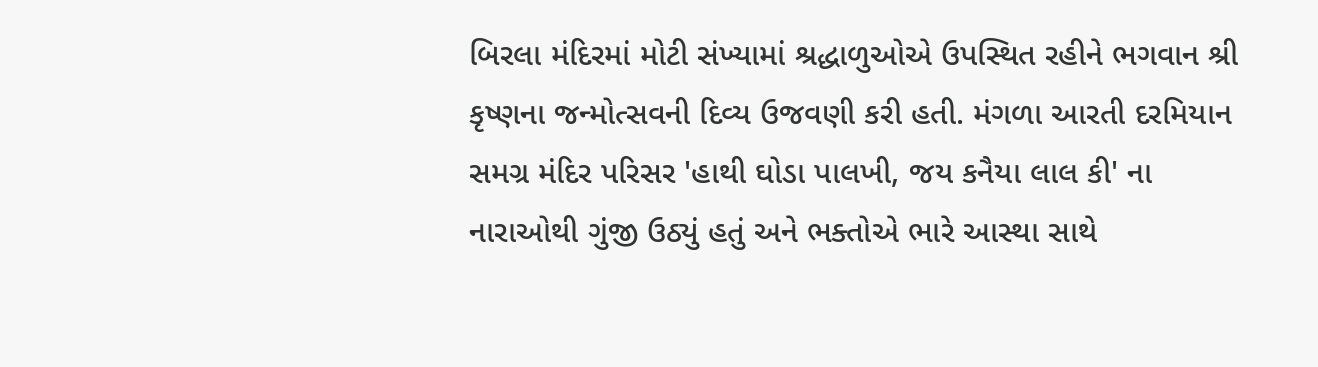બિરલા મંદિરમાં મોટી સંખ્યામાં શ્રદ્ધાળુઓએ ઉપસ્થિત રહીને ભગવાન શ્રી કૃષ્ણના જન્મોત્સવની દિવ્ય ઉજવણી કરી હતી. મંગળા આરતી દરમિયાન સમગ્ર મંદિર પરિસર 'હાથી ઘોડા પાલખી, જય કનૈયા લાલ કી' ના નારાઓથી ગુંજી ઉઠ્યું હતું અને ભક્તોએ ભારે આસ્થા સાથે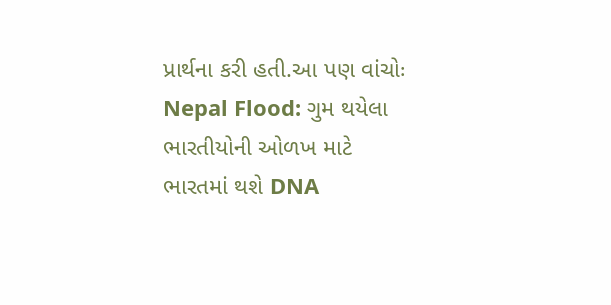પ્રાર્થના કરી હતી.આ પણ વાંચોઃ Nepal Flood: ગુમ થયેલા ભારતીયોની ઓળખ માટે ભારતમાં થશે DNA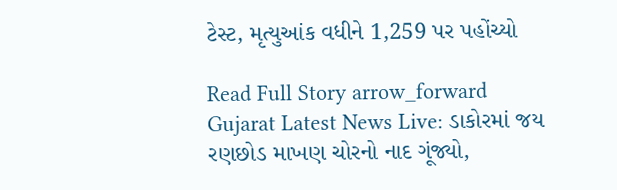ટેસ્ટ, મૃત્યુઆંક વધીને 1,259 પર પહોંચ્યો

Read Full Story arrow_forward
Gujarat Latest News Live: ડાકોરમાં જય રણછોડ માખણ ચોરનો નાદ ગૂંજ્યો,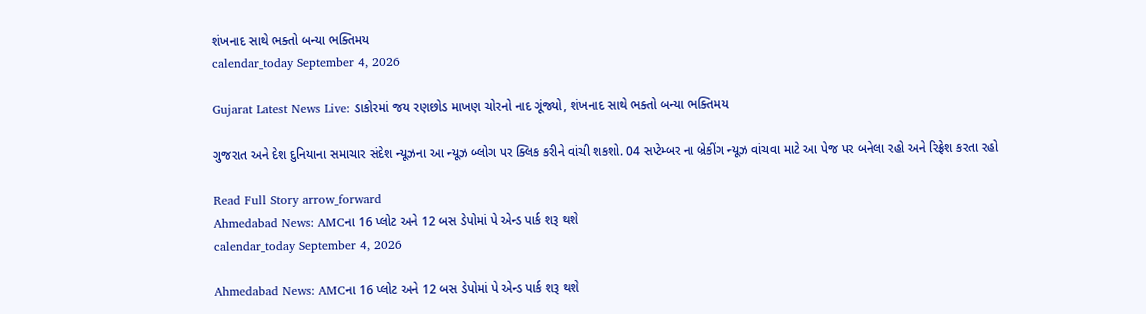શંખનાદ સાથે ભક્તો બન્યા ભક્તિમય
calendar_today September 4, 2026

Gujarat Latest News Live: ડાકોરમાં જય રણછોડ માખણ ચોરનો નાદ ગૂંજ્યો, શંખનાદ સાથે ભક્તો બન્યા ભક્તિમય

ગુજરાત અને દેશ દુનિયાના સમાચાર સંદેશ ન્યૂઝના આ ન્યૂઝ બ્લોગ પર ક્લિક કરીને વાંચી શકશો. 04 સપ્ટેમ્બર ના બ્રેકીંગ ન્યૂઝ વાંચવા માટે આ પેજ પર બનેલા રહો અને રિફ્રેશ કરતા રહો

Read Full Story arrow_forward
Ahmedabad News: AMCના 16 પ્લોટ અને 12 બસ ડેપોમાં પે એન્ડ પાર્ક શરૂ થશે
calendar_today September 4, 2026

Ahmedabad News: AMCના 16 પ્લોટ અને 12 બસ ડેપોમાં પે એન્ડ પાર્ક શરૂ થશે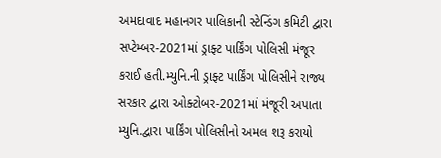અમદાવાદ મહાનગર પાલિકાની સ્ટેન્ડિંગ કમિટી દ્વારા સપ્ટેમ્બર-2021માં ડ્રાફ્ટ પાર્કિંગ પોલિસી મંજૂર કરાઈ હતી.મ્યુનિ.ની ડ્રાફ્ટ પાર્કિંગ પોલિસીને રાજ્ય સરકાર દ્વારા ઓક્ટોબર-2021માં મંજૂરી અપાતા મ્યુનિ.દ્વારા પાર્કિંગ પોલિસીનો અમલ શરૂ કરાયો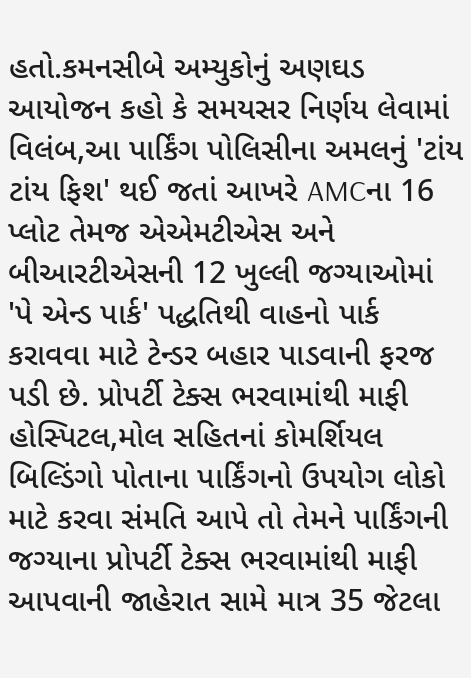હતો.કમનસીબે અમ્યુકોનું અણઘડ આયોજન કહો કે સમયસર નિર્ણય લેવામાં વિલંબ,આ પાર્કિંગ પોલિસીના અમલનું 'ટાંય ટાંય ફિશ' થઈ જતાં આખરે AMCના 16 પ્લોટ તેમજ એએમટીએસ અને બીઆરટીએસની 12 ખુલ્લી જગ્યાઓમાં 'પે એન્ડ પાર્ક' પદ્ધતિથી વાહનો પાર્ક કરાવવા માટે ટેન્ડર બહાર પાડવાની ફરજ પડી છે. પ્રોપર્ટી ટેક્સ ભરવામાંથી માફી હોસ્પિટલ,મોલ સહિતનાં કોમર્શિયલ બિલ્ડિંગો પોતાના પાર્કિંગનો ઉપયોગ લોકો માટે કરવા સંમતિ આપે તો તેમને પાર્કિંગની જગ્યાના પ્રોપર્ટી ટેક્સ ભરવામાંથી માફી આપવાની જાહેરાત સામે માત્ર 35 જેટલા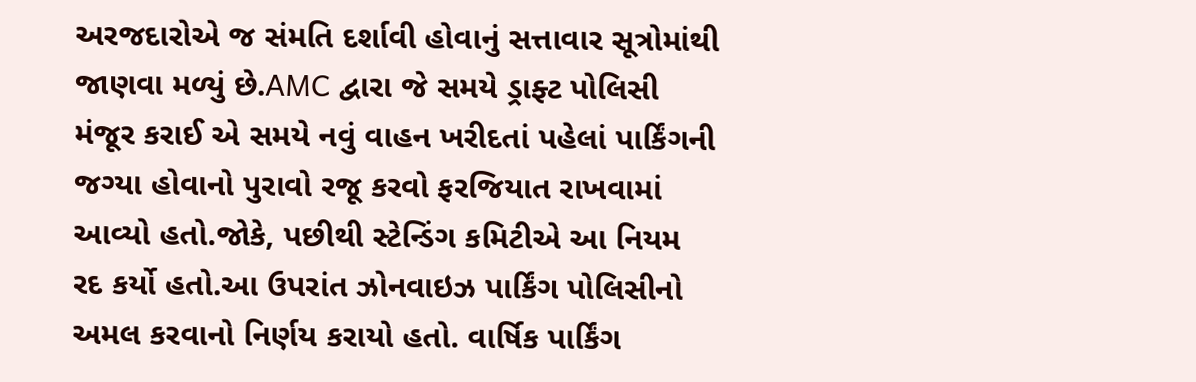અરજદારોએ જ સંમતિ દર્શાવી હોવાનું સત્તાવાર સૂત્રોમાંથી જાણવા મળ્યું છે.AMC દ્વારા જે સમયે ડ્રાફ્ટ પોલિસી મંજૂર કરાઈ એ સમયે નવું વાહન ખરીદતાં પહેલાં પાર્કિંગની જગ્યા હોવાનો પુરાવો રજૂ કરવો ફરજિયાત રાખવામાં આવ્યો હતો.જોકે, પછીથી સ્ટેન્ડિંગ કમિટીએ આ નિયમ રદ કર્યો હતો.આ ઉપરાંત ઝોનવાઇઝ પાર્કિંગ પોલિસીનો અમલ કરવાનો નિર્ણય કરાયો હતો. વાર્ષિક પાર્કિંગ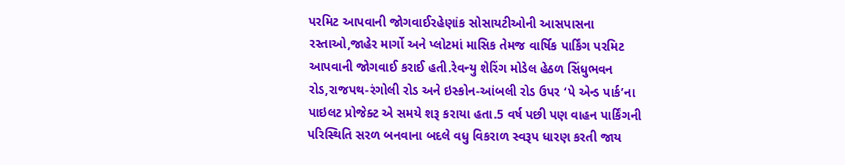પરમિટ આપવાની જોગવાઈરહેણાંક સોસાયટીઓની આસપાસના રસ્તાઓ,જાહેર માર્ગો અને પ્લોટમાં માસિક તેમજ વાર્ષિક પાર્કિંગ પરમિટ આપવાની જોગવાઈ કરાઈ હતી.રેવન્યુ શેરિંગ મોડેલ હેઠળ સિંધુભવન રોડ,રાજપથ-રંગોલી રોડ અને ઇસ્કોન-આંબલી રોડ ઉપર ‘પે એન્ડ પાર્ક’ના પાઇલટ પ્રોજેક્ટ એ સમયે શરૂ કરાયા હતા.5 વર્ષ પછી પણ વાહન પાર્કિંગની પરિસ્થિતિ સરળ બનવાના બદલે વધુ વિકરાળ સ્વરૂપ ધારણ કરતી જાય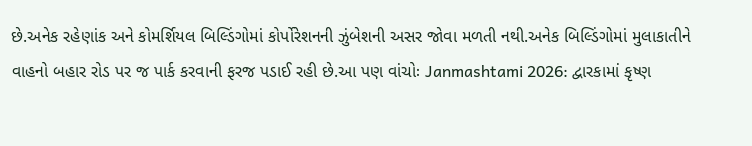છે.અનેક રહેણાંક અને કોમર્શિયલ બિલ્ડિંગોમાં કોર્પોરેશનની ઝુંબેશની અસર જોવા મળતી નથી.અનેક બિલ્ડિંગોમાં મુલાકાતીને વાહનો બહાર રોડ પર જ પાર્ક કરવાની ફરજ પડાઈ રહી છે.આ પણ વાંચોઃ Janmashtami 2026: દ્વારકામાં કૃષ્ણ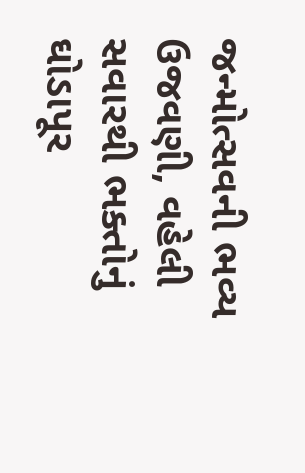જન્મોત્સવની ભવ્ય ઉજવણી, વહેલી સવારથી ભક્તોનું ઘોડાપૂર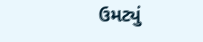ઉમટ્યું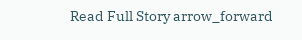Read Full Story arrow_forward